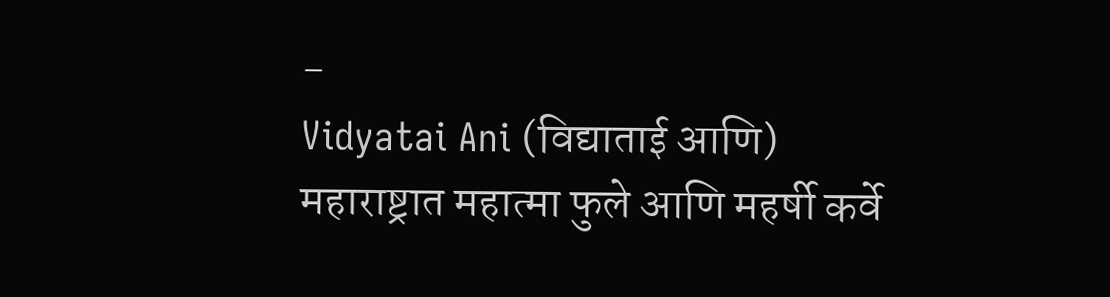-
Vidyatai Ani (विद्याताई आणि)
महाराष्ट्रात महात्मा फुले आणि महर्षी कर्वे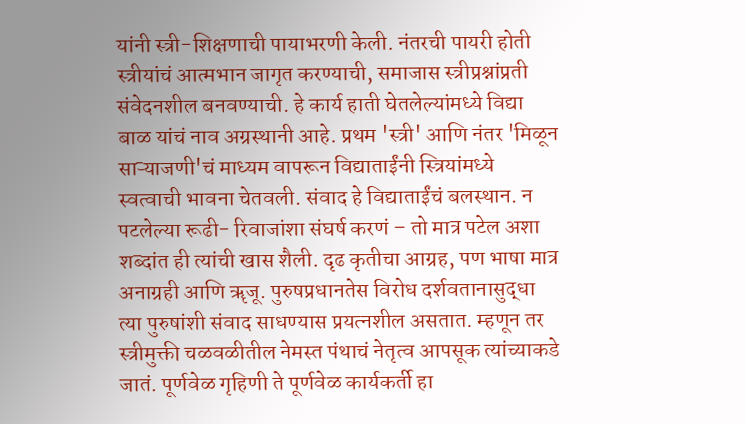यांनी स्त्री-शिक्षणाची पायाभरणी केली. नंतरची पायरी होती स्त्रीयांचं आत्मभान जागृत करण्याची, समाजास स्त्रीप्रश्नांप्रती संवेदनशील बनवण्याची. हे कार्य हाती घेतलेल्यांमध्ये विद्या बाळ यांचं नाव अग्रस्थानी आहे. प्रथम 'स्त्री' आणि नंतर 'मिळून साऱ्याजणी'चं माध्यम वापरून विद्याताईंनी स्त्रियांमध्ये स्वत्वाची भावना चेतवली. संवाद हे विद्याताईंचं बलस्थान. न पटलेल्या रूढी- रिवाजांशा संघर्ष करणं – तो मात्र पटेल अशा शब्दांत ही त्यांची खास शैली. दृढ कृतीचा आग्रह, पण भाषा मात्र अनाग्रही आणि ॠजू. पुरुषप्रधानतेस विरोध दर्शवतानासुद्धा त्या पुरुषांशी संवाद साधण्यास प्रयत्नशील असतात. म्हणून तर स्त्रीमुक्ती चळवळीतील नेमस्त पंथाचं नेतृत्व आपसूक त्यांच्याकडे जातं. पूर्णवेळ गृहिणी ते पूर्णवेळ कार्यकर्ती हा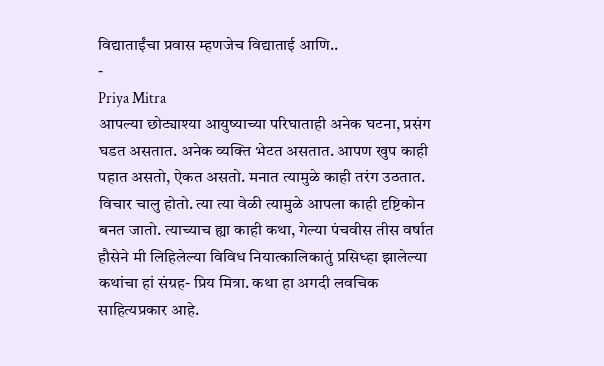विद्याताईंचा प्रवास म्हणजेच विद्याताई आणि..
-
Priya Mitra
आपल्या छोट्याश्या आयुष्याच्या परिघाताही अनेक घटना, प्रसंग घडत असतात. अनेक व्यक्ति भेटत असतात. आपण खुप काही पहात असतो, ऐकत असतो. मनात त्यामुळे काही तरंग उठतात. विचार चालु होतो. त्या त्या वेळी त्यामुळे आपला काही दृष्टिकोन बनत जातो. त्याच्याच ह्या काही कथा, गेल्या पंचवीस तीस वर्षात हौसेने मी लिहिलेल्या विविध नियात्कालिकातुं प्रसिध्हा झालेल्या कथांचा हां संग्रह- प्रिय मित्रा. कथा हा अगदी लवचिक साहित्यप्रकार आहे.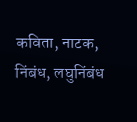कविता, नाटक, निंबंध, लघुनिंबंध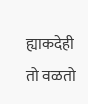ह्याकदेही तो वळतो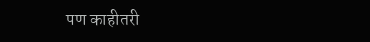पण काहीतरी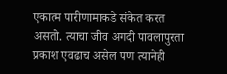एकात्म पारीणामाकडे संकेत करत असतो. त्याचा जीव अगदी पावलापुरता प्रकाश एवढाच असेल पण त्यानेही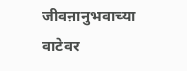जीवऩानुभवाच्या वाटेवर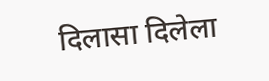दिलासा दिलेला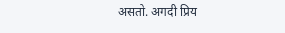असतो. अगदी प्रिय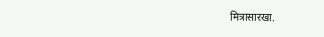मित्रासारखा.